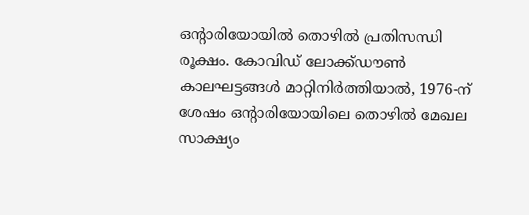ഒൻ്റാരിയോയിൽ തൊഴിൽ പ്രതിസന്ധി രൂക്ഷം. കോവിഡ് ലോക്ക്ഡൗൺ കാലഘട്ടങ്ങൾ മാറ്റിനിർത്തിയാൽ, 1976-ന് ശേഷം ഒൻ്റാരിയോയിലെ തൊഴിൽ മേഖല സാക്ഷ്യം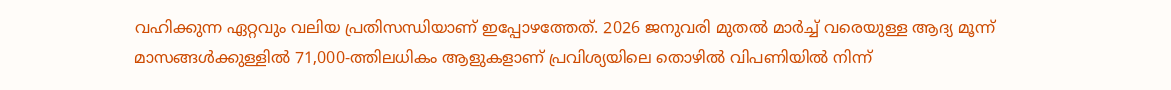വഹിക്കുന്ന ഏറ്റവും വലിയ പ്രതിസന്ധിയാണ് ഇപ്പോഴത്തേത്. 2026 ജനുവരി മുതൽ മാർച്ച് വരെയുള്ള ആദ്യ മൂന്ന് മാസങ്ങൾക്കുള്ളിൽ 71,000-ത്തിലധികം ആളുകളാണ് പ്രവിശ്യയിലെ തൊഴിൽ വിപണിയിൽ നിന്ന്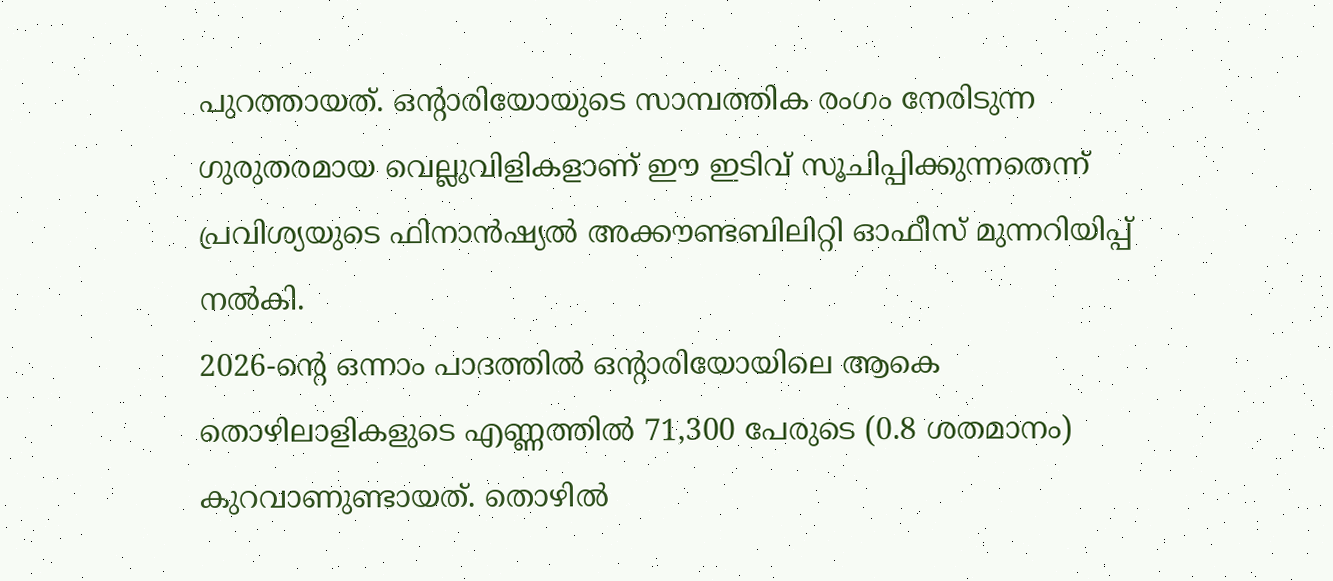പുറത്തായത്. ഒൻ്റാരിയോയുടെ സാമ്പത്തിക രംഗം നേരിടുന്ന ഗുരുതരമായ വെല്ലുവിളികളാണ് ഈ ഇടിവ് സൂചിപ്പിക്കുന്നതെന്ന് പ്രവിശ്യയുടെ ഫിനാൻഷ്യൽ അക്കൗണ്ടബിലിറ്റി ഓഫീസ് മുന്നറിയിപ്പ് നൽകി.
2026-ൻ്റെ ഒന്നാം പാദത്തിൽ ഒൻ്റാരിയോയിലെ ആകെ തൊഴിലാളികളുടെ എണ്ണത്തിൽ 71,300 പേരുടെ (0.8 ശതമാനം) കുറവാണുണ്ടായത്. തൊഴിൽ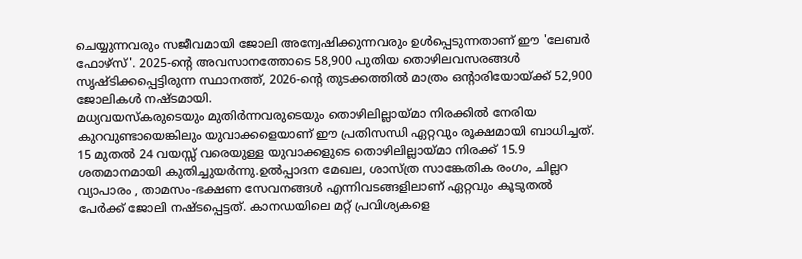ചെയ്യുന്നവരും സജീവമായി ജോലി അന്വേഷിക്കുന്നവരും ഉൾപ്പെടുന്നതാണ് ഈ 'ലേബർ ഫോഴ്സ്'. 2025-ൻ്റെ അവസാനത്തോടെ 58,900 പുതിയ തൊഴിലവസരങ്ങൾ സൃഷ്ടിക്കപ്പെട്ടിരുന്ന സ്ഥാനത്ത്, 2026-ൻ്റെ തുടക്കത്തിൽ മാത്രം ഒൻ്റാരിയോയ്ക്ക് 52,900 ജോലികൾ നഷ്ടമായി.
മധ്യവയസ്കരുടെയും മുതിർന്നവരുടെയും തൊഴിലില്ലായ്മാ നിരക്കിൽ നേരിയ കുറവുണ്ടായെങ്കിലും യുവാക്കളെയാണ് ഈ പ്രതിസന്ധി ഏറ്റവും രൂക്ഷമായി ബാധിച്ചത്. 15 മുതൽ 24 വയസ്സ് വരെയുള്ള യുവാക്കളുടെ തൊഴിലില്ലായ്മാ നിരക്ക് 15.9 ശതമാനമായി കുതിച്ചുയർന്നു.ഉൽപ്പാദന മേഖല, ശാസ്ത്ര സാങ്കേതിക രംഗം, ചില്ലറ വ്യാപാരം , താമസം-ഭക്ഷണ സേവനങ്ങൾ എന്നിവടങ്ങളിലാണ് ഏറ്റവും കൂടുതൽ പേർക്ക് ജോലി നഷ്ടപ്പെട്ടത്. കാനഡയിലെ മറ്റ് പ്രവിശ്യകളെ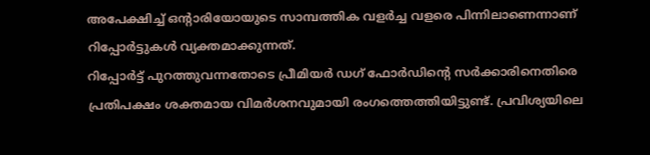അപേക്ഷിച്ച് ഒൻ്റാരിയോയുടെ സാമ്പത്തിക വളർച്ച വളരെ പിന്നിലാണെന്നാണ് റിപ്പോർട്ടുകൾ വ്യക്തമാക്കുന്നത്.
റിപ്പോർട്ട് പുറത്തുവന്നതോടെ പ്രീമിയർ ഡഗ് ഫോർഡിൻ്റെ സർക്കാരിനെതിരെ പ്രതിപക്ഷം ശക്തമായ വിമർശനവുമായി രംഗത്തെത്തിയിട്ടുണ്ട്. പ്രവിശ്യയിലെ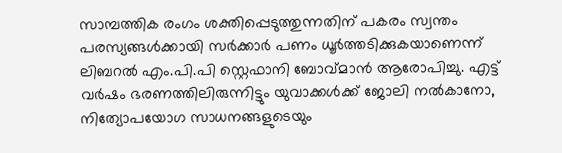സാമ്പത്തിക രംഗം ശക്തിപ്പെടുത്തുന്നതിന് പകരം സ്വന്തം പരസ്യങ്ങൾക്കായി സർക്കാർ പണം ധൂർത്തടിക്കുകയാണെന്ന് ലിബറൽ എം.പി.പി സ്റ്റെഫാനി ബോവ്മാൻ ആരോപിച്ചു. എട്ട് വർഷം ഭരണത്തിലിരുന്നിട്ടും യുവാക്കൾക്ക് ജോലി നൽകാനോ, നിത്യോപയോഗ സാധനങ്ങളുടെയും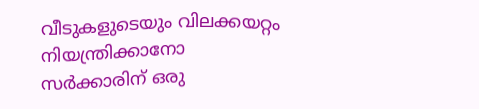വീടുകളുടെയും വിലക്കയറ്റം നിയന്ത്രിക്കാനോ സർക്കാരിന് ഒരു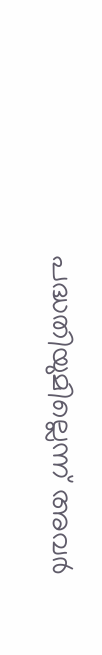പദ്ധതിയുമില്ലെന്ന് അവർ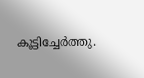കൂട്ടിച്ചേർത്തു.